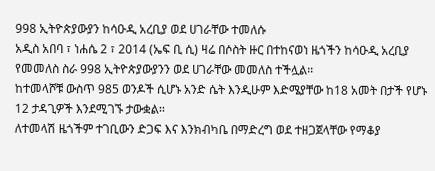998 ኢትዮጵያውያን ከሳዑዲ አረቢያ ወደ ሀገራቸው ተመለሱ
አዲስ አበባ ፣ ነሐሴ 2 ፣ 2014 (ኤፍ ቢ ሲ) ዛሬ በሶስት ዙር በተከናወነ ዜጎችን ከሳዑዲ አረቢያ የመመለስ ስራ 998 ኢትዮጵያውያንን ወደ ሀገራቸው መመለስ ተችሏል፡፡
ከተመላሾቹ ውስጥ 985 ወንዶች ሲሆኑ አንድ ሴት እንዲሁም እድሜያቸው ከ18 አመት በታች የሆኑ 12 ታዳጊዎች እንደሚገኙ ታውቋል፡፡
ለተመላሽ ዜጎችም ተገቢውን ድጋፍ እና እንክብካቤ በማድረግ ወደ ተዘጋጀላቸው የማቆያ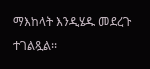ማእከላት እንዲሄዱ መደረጉ ተገልጿል፡፡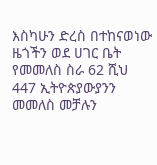እስካሁን ድረስ በተከናወነው ዜጎችን ወደ ሀገር ቤት የመመለስ ስራ 62 ሺህ 447 ኢትዮጵያውያንን መመለስ መቻሉን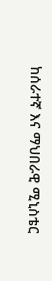ከሰራተኛ እና ማህበራዊ ሚኒስቴር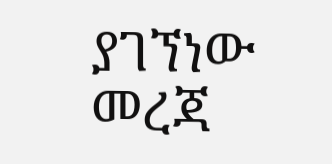ያገኘነው መረጃ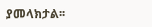ያመላክታል፡፡